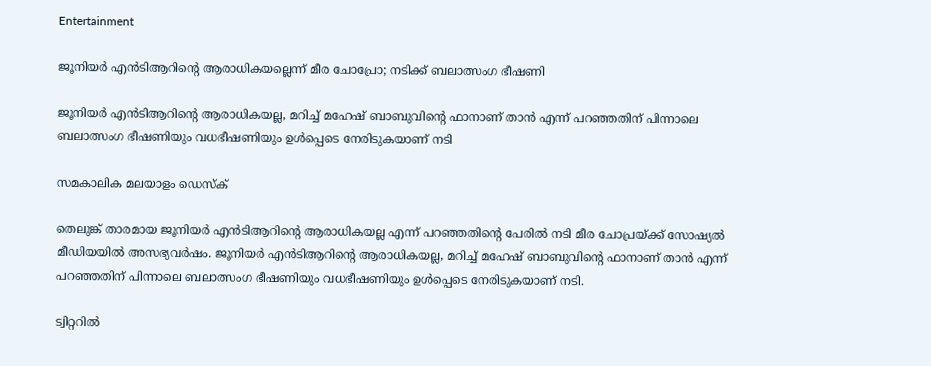Entertainment

ജൂനിയർ എൻടിആറിന്റെ ആരാധികയല്ലെന്ന് മീര ചോപ്രോ; നടിക്ക് ബലാത്സംഗ ഭീഷണി

ജൂനിയർ എൻടിആറിന്റെ ആരാധികയല്ല, മറിച്ച് മഹേഷ് ബാബുവിന്റെ ഫാനാണ് താൻ എന്ന് പറഞ്ഞതിന് പിന്നാലെ ബലാത്സംഗ ഭീഷണിയും വധഭീഷണിയും ഉൾപ്പെടെ നേരിടുകയാണ് നടി

സമകാലിക മലയാളം ഡെസ്ക്

തെലുങ്ക് താരമായ ജൂനിയർ എൻടിആറിന്റെ ആരാധികയല്ല എന്ന് പറഞ്ഞതിന്റെ പേരിൽ നടി മീര ചോപ്രയ്ക്ക് സോഷ്യൽ മീഡിയയിൽ അസഭ്യവർഷം. ജൂനിയർ എൻടിആറിന്റെ ആരാധികയല്ല, മറിച്ച് മഹേഷ് ബാബുവിന്റെ ഫാനാണ് താൻ എന്ന് പറഞ്ഞതിന് പിന്നാലെ ബലാത്സംഗ ഭീഷണിയും വധഭീഷണിയും ഉൾപ്പെടെ നേരിടുകയാണ് നടി.

ട്വിറ്ററിൽ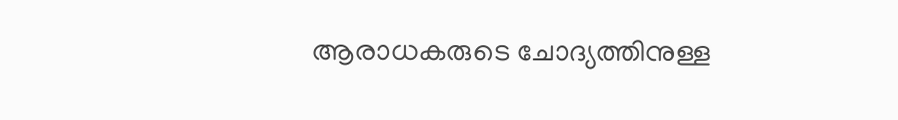ആരാധകരുടെ ചോദ്യത്തിനുള്ള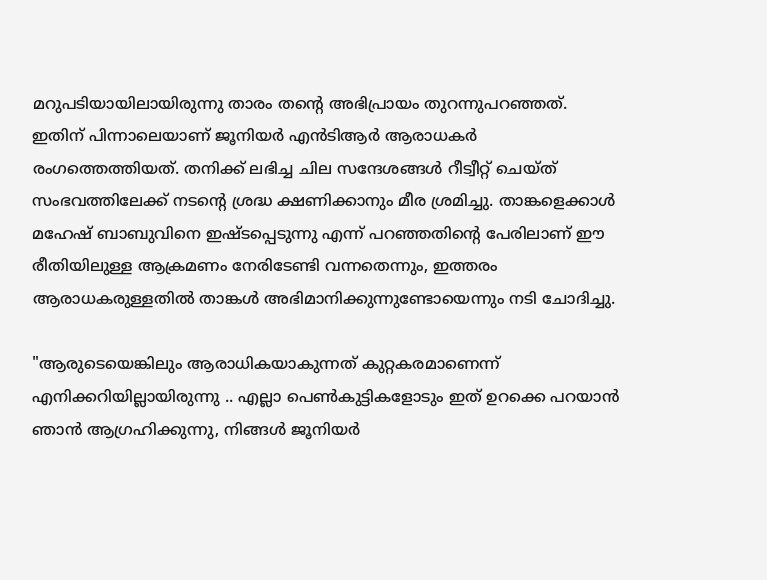മറുപടിയായിലായിരുന്നു താരം തന്റെ അഭിപ്രായം തുറന്നുപറഞ്ഞത്. ഇതിന് പിന്നാലെയാണ് ജൂനിയർ എൻടിആർ ആരാധകർ രംഗത്തെത്തിയത്. തനിക്ക് ലഭിച്ച ചില സന്ദേശങ്ങൾ റീട്വീറ്റ് ചെയ്ത് സംഭവത്തിലേക്ക് നടന്റെ ശ്രദ്ധ ക്ഷണിക്കാനും മീര ശ്രമിച്ചു. താങ്കളെക്കാൾ മഹേഷ് ബാബുവിന‍െ ഇഷ്ടപ്പെടുന്നു എന്ന് പറഞ്ഞതിന്റെ പേരിലാണ് ഈ രീതിയിലുള്ള ആക്രമണം നേരിടേണ്ടി വന്നതെന്നും, ഇത്തരം ആരാധകരുള്ളതിൽ താങ്കൾ അഭിമാനിക്കുന്നുണ്ടോയെന്നും നടി ചോദിച്ചു.

"ആരുടെയെങ്കിലും ആരാധികയാകുന്നത് കുറ്റകരമാണെന്ന് എനിക്കറിയില്ലായിരുന്നു .. എല്ലാ പെൺകുട്ടികളോടും ഇത് ഉറക്കെ പറയാൻ ഞാൻ ആഗ്രഹിക്കുന്നു, നിങ്ങൾ ജൂനിയർ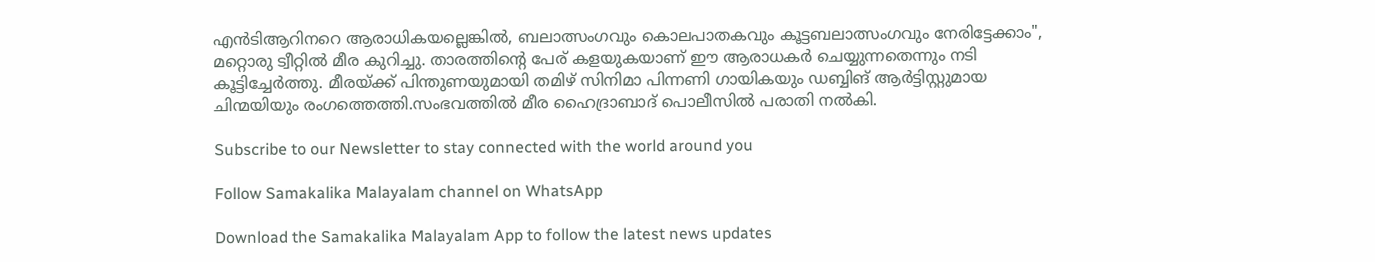എൻടിആറിനറെ ആരാധികയല്ലെങ്കിൽ, ബലാത്സംഗവും കൊലപാതകവും കൂട്ടബലാത്സംഗവും നേരിട്ടേക്കാം", മറ്റൊരു ട്വീറ്റിൽ മീര കുറിച്ചു. താരത്തിന്റെ പേര് കളയുകയാണ് ഈ ആരാധകർ ചെയ്യുന്നതെന്നും നടി കൂട്ടിച്ചേർത്തു. മീരയ്ക്ക് പിന്തുണയുമായി തമിഴ് സിനിമാ പിന്നണി ഗായികയും ഡബ്ബിങ് ആർട്ടിസ്റ്റുമായ ചിന്മയിയും രംഗത്തെത്തി.സംഭവത്തിൽ മീര ഹൈദ്രാബാദ് പൊലീസിൽ പരാതി നൽകി.

Subscribe to our Newsletter to stay connected with the world around you

Follow Samakalika Malayalam channel on WhatsApp

Download the Samakalika Malayalam App to follow the latest news updates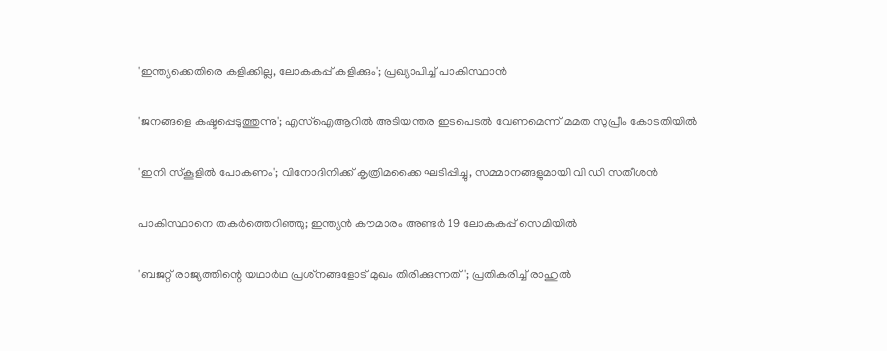'ഇന്ത്യക്കെതിരെ കളിക്കില്ല, ലോകകപ്പ് കളിക്കും'; പ്രഖ്യാപിച്ച് പാകിസ്ഥാന്‍

'ജനങ്ങളെ കഷ്ടപ്പെടുത്തുന്നു'; എസ്ഐആറിൽ അടിയന്തര ഇടപെടൽ വേണമെന്ന് മമത സുപ്രീം കോടതിയിൽ

'ഇനി സ്‌കൂളില്‍ പോകണം'; വിനോദിനിക്ക് കൃത്രിമക്കൈ ഘടിപ്പിച്ചു, സമ്മാനങ്ങളുമായി വി ഡി സതീശന്‍

പാകിസ്ഥാനെ തകര്‍ത്തെറിഞ്ഞു; ഇന്ത്യന്‍ കൗമാരം അണ്ടര്‍ 19 ലോകകപ്പ് സെമിയില്‍

'ബജറ്റ് രാജ്യത്തിന്റെ യഥാര്‍ഥ പ്രശ്‌നങ്ങളോട് മുഖം തിരിക്കുന്നത്'; പ്രതികരിച്ച് രാഹുല്‍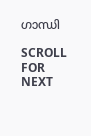ഗാന്ധി

SCROLL FOR NEXT